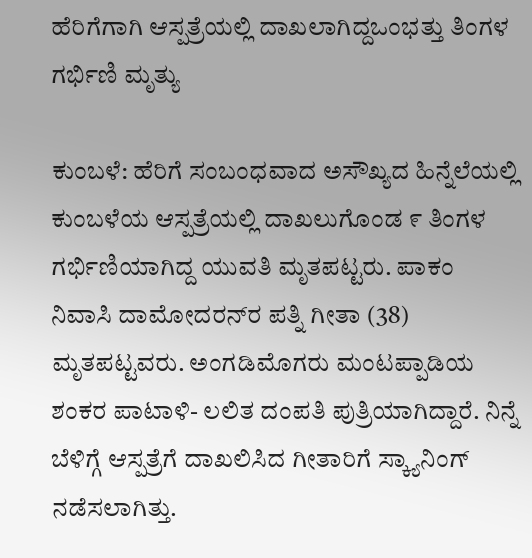ಹೆರಿಗೆಗಾಗಿ ಆಸ್ಪತ್ರೆಯಲ್ಲಿ ದಾಖಲಾಗಿದ್ದಒಂಭತ್ತು ತಿಂಗಳ ಗರ್ಭಿಣಿ ಮೃತ್ಯು

ಕುಂಬಳೆ: ಹೆರಿಗೆ ಸಂಬಂಧವಾದ ಅಸೌಖ್ಯದ ಹಿನ್ನೆಲೆಯಲ್ಲಿ ಕುಂಬಳೆಯ ಆಸ್ಪತ್ರೆಯಲ್ಲಿ ದಾಖಲುಗೊಂಡ ೯ ತಿಂಗಳ ಗರ್ಭಿಣಿಯಾಗಿದ್ದ ಯುವತಿ ಮೃತಪಟ್ಟರು. ಪಾಕಂ ನಿವಾಸಿ ದಾಮೋದರನ್‌ರ ಪತ್ನಿ ಗೀತಾ (38) ಮೃತಪಟ್ಟವರು. ಅಂಗಡಿಮೊಗರು ಮಂಟಪ್ಪಾಡಿಯ ಶಂಕರ ಪಾಟಾಳಿ- ಲಲಿತ ದಂಪತಿ ಪುತ್ರಿಯಾಗಿದ್ದಾರೆ. ನಿನ್ನೆ ಬೆಳಿಗ್ಗೆ ಆಸ್ಪತ್ರೆಗೆ ದಾಖಲಿಸಿದ ಗೀತಾರಿಗೆ ಸ್ಕ್ಯಾನಿಂಗ್ ನಡೆಸಲಾಗಿತ್ತು.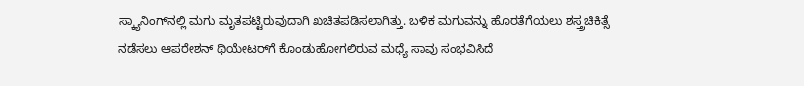ಸ್ಕ್ಯಾನಿಂಗ್‌ನಲ್ಲಿ ಮಗು ಮೃತಪಟ್ಟಿರುವುದಾಗಿ ಖಚಿತಪಡಿಸಲಾಗಿತ್ತು. ಬಳಿಕ ಮಗುವನ್ನು ಹೊರತೆಗೆಯಲು ಶಸ್ತ್ರಚಿಕಿತ್ಸೆ ನಡೆಸಲು ಆಪರೇಶನ್ ಥಿಯೇಟರ್‌ಗೆ ಕೊಂಡುಹೋಗಲಿರುವ ಮಧ್ಯೆ ಸಾವು ಸಂಭವಿಸಿದೆ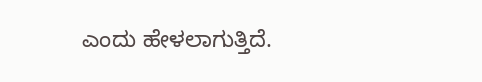ಎಂದು ಹೇಳಲಾಗುತ್ತಿದೆ.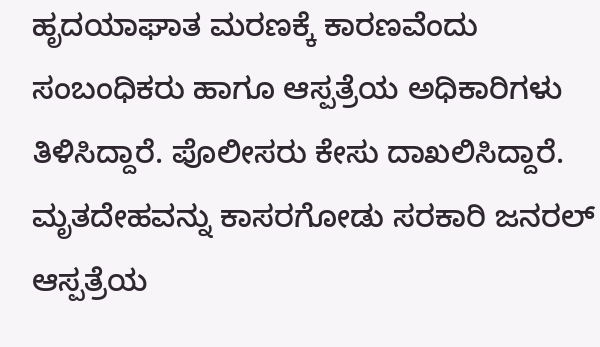ಹೃದಯಾಘಾತ ಮರಣಕ್ಕೆ ಕಾರಣವೆಂದು ಸಂಬಂಧಿಕರು ಹಾಗೂ ಆಸ್ಪತ್ರೆಯ ಅಧಿಕಾರಿಗಳು ತಿಳಿಸಿದ್ದಾರೆ. ಪೊಲೀಸರು ಕೇಸು ದಾಖಲಿಸಿದ್ದಾರೆ. ಮೃತದೇಹವನ್ನು ಕಾಸರಗೋಡು ಸರಕಾರಿ ಜನರಲ್ ಆಸ್ಪತ್ರೆಯ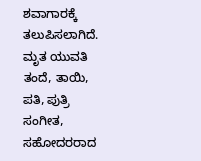ಶವಾಗಾರಕ್ಕೆ ತಲುಪಿಸಲಾಗಿದೆ. ಮೃತ ಯುವತಿ ತಂದೆ, ತಾಯಿ, ಪತಿ, ಪುತ್ರಿ ಸಂಗೀತ, ಸಹೋದರರಾದ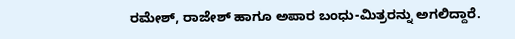ರಮೇಶ್, ರಾಜೇಶ್ ಹಾಗೂ ಅಪಾರ ಬಂಧು-ಮಿತ್ರರನ್ನು ಅಗಲಿದ್ದಾರೆ.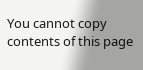You cannot copy contents of this page